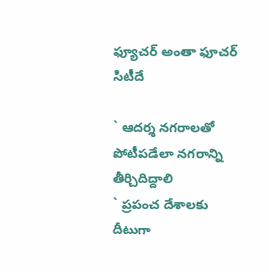ఫ్యూచర్ అంతా ఫూచర్ సిటీదే

` ఆదర్శ నగరాలతో పోటీపడేలా నగరాన్ని తీర్చిదిద్దాలి
` ప్రపంచ దేశాలకు దీటుగా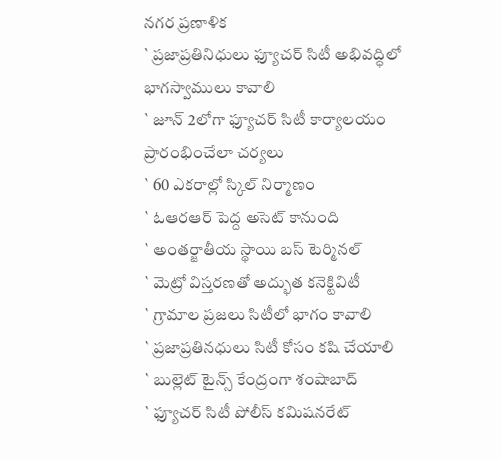నగర ప్రణాళిక
` ప్రజాప్రతినిధులు ఫ్యూచర్ సిటీ అభివద్ధిలో భాగస్వాములు కావాలి
` జూన్ 2లోగా ఫ్యూచర్ సిటీ కార్యాలయం ప్రారంభించేలా చర్యలు
` 60 ఎకరాల్లో స్కిల్ నిర్మాణం
` ఓఆరఆర్ పెద్ద అసెట్ కానుంది
` అంతర్జాతీయ స్థాయి బస్ టెర్మినల్
` మెట్రో విస్తరణతో అద్భుత కనెక్టివిటీ
` గ్రామాల ప్రజలు సిటీలో భాగం కావాలి
` ప్రజాప్రతినధులు సిటీ కోసం కషి చేయాలి
` బుల్లెట్ టైన్స్ కేంద్రంగా శంషాబాద్
` ఫ్యూచర్ సిటీ పోలీస్ కమిషనరేట్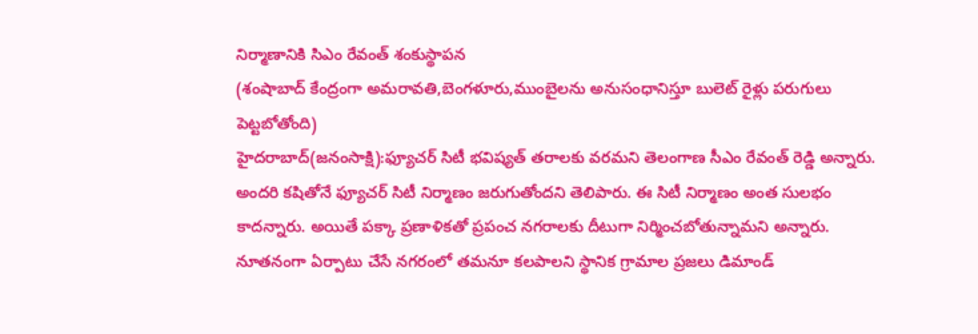నిర్మాణానికి సిఎం రేవంత్ శంకుస్థాపన
(శంషాబాద్ కేంద్రంగా అమరావతి,బెంగళూరు,ముంబైలను అనుసంధానిస్తూ బులెట్ రైళ్లు పరుగులు పెట్టబోతోంది)
హైదరాబాద్(జనంసాక్షి):ఫ్యూచర్ సిటీ భవిష్యత్ తరాలకు వరమని తెలంగాణ సీఎం రేవంత్ రెడ్డి అన్నారు. అందరి కషితోనే ఫ్యూచర్ సిటీ నిర్మాణం జరుగుతోందని తెలిపారు. ఈ సిటీ నిర్మాణం అంత సులభం కాదన్నారు. అయితే పక్కా ప్రణాళికతో ప్రపంచ నగరాలకు దీటుగా నిర్మించబోతున్నామని అన్నారు. నూతనంగా ఏర్పాటు చేసే నగరంలో తమనూ కలపాలని స్థానిక గ్రామాల ప్రజలు డిమాండ్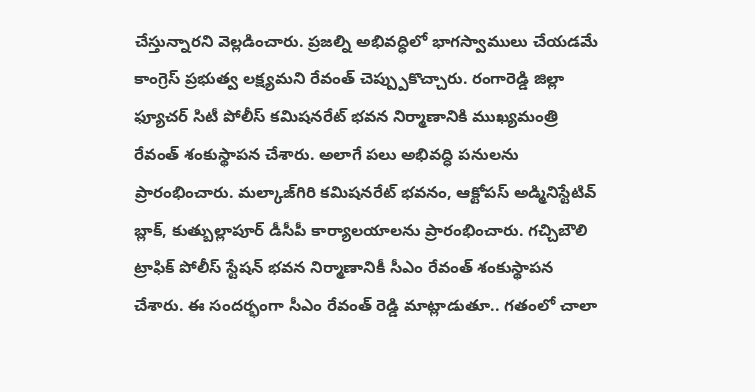చేస్తున్నారని వెల్లడించారు. ప్రజల్ని అభివద్ధిలో భాగస్వాములు చేయడమే కాంగ్రెస్ ప్రభుత్వ లక్ష్యమని రేవంత్ చెప్ప్పుకొచ్చారు. రంగారెడ్డి జిల్లా ఫ్యూచర్ సిటీ పోలీస్ కమిషనరేట్ భవన నిర్మాణానికి ముఖ్యమంత్రి రేవంత్ శంకుస్థాపన చేశారు. అలాగే పలు అభివద్ధి పనులను ప్రారంభించారు. మల్కాజ్‌గిరి కమిషనరేట్ భవనం, ఆక్టోపస్ అడ్మినిస్టేటివ్ బ్లాక్, కుత్బుల్లాపూర్ డీసీపీ కార్యాలయాలను ప్రారంభించారు. గచ్చిబౌలి ట్రాఫిక్ పోలీస్ స్టేషన్ భవన నిర్మాణానికీ సీఎం రేవంత్ శంకుస్థాపన చేశారు. ఈ సందర్భంగా సీఎం రేవంత్ రెడ్డి మాట్లాడుతూ.. గతంలో చాలా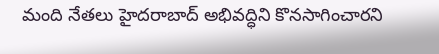మంది నేతలు హైదరాబాద్ అభివద్ధిని కొనసాగించారని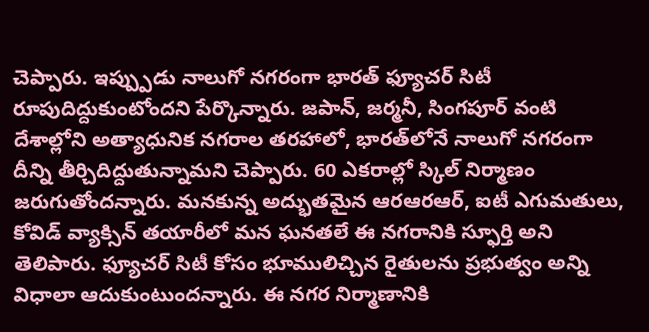చెప్పారు. ఇప్ప్పుడు నాలుగో నగరంగా భారత్ ఫ్యూచర్ సిటీ రూపుదిద్దుకుంటోందని పేర్కొన్నారు. జపాన్, జర్మనీ, సింగపూర్ వంటి దేశాల్లోని అత్యాధునిక నగరాల తరహాలో, భారత్‌లోనే నాలుగో నగరంగా దీన్ని తీర్చిదిద్దుతున్నామని చెప్పారు. 60 ఎకరాల్లో స్కిల్ నిర్మాణం జరుగుతోందన్నారు. మనకున్న అద్భుతమైన ఆరఆరఆర్, ఐటీ ఎగుమతులు, కోవిడ్ వ్యాక్సిన్ తయారీలో మన ఘనతలే ఈ నగరానికి స్ఫూర్తి అని తెలిపారు. ఫ్యూచర్ సిటీ కోసం భూములిచ్చిన రైతులను ప్రభుత్వం అన్ని విధాలా ఆదుకుంటుందన్నారు. ఈ నగర నిర్మాణానికి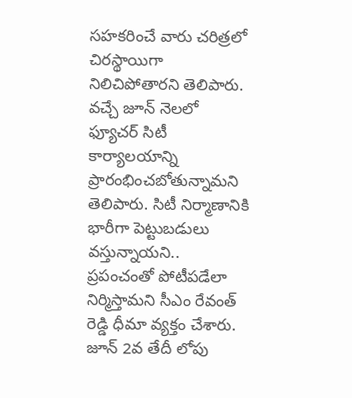సహకరించే వారు చరిత్రలో చిరస్థాయిగా నిలిచిపోతారని తెలిపారు. వచ్చే జూన్ నెలలో ఫ్యూచర్ సిటీ కార్యాలయాన్ని ప్రారంభించబోతున్నామని తెలిపారు. సిటీ నిర్మాణానికి భారీగా పెట్టుబడులు వస్తున్నాయని.. ప్రపంచంతో పోటీపడేలా నిర్మిస్తామని సీఎం రేవంత్ రెడ్డి ధీమా వ్యక్తం చేశారు. జూన్ 2వ తేదీ లోపు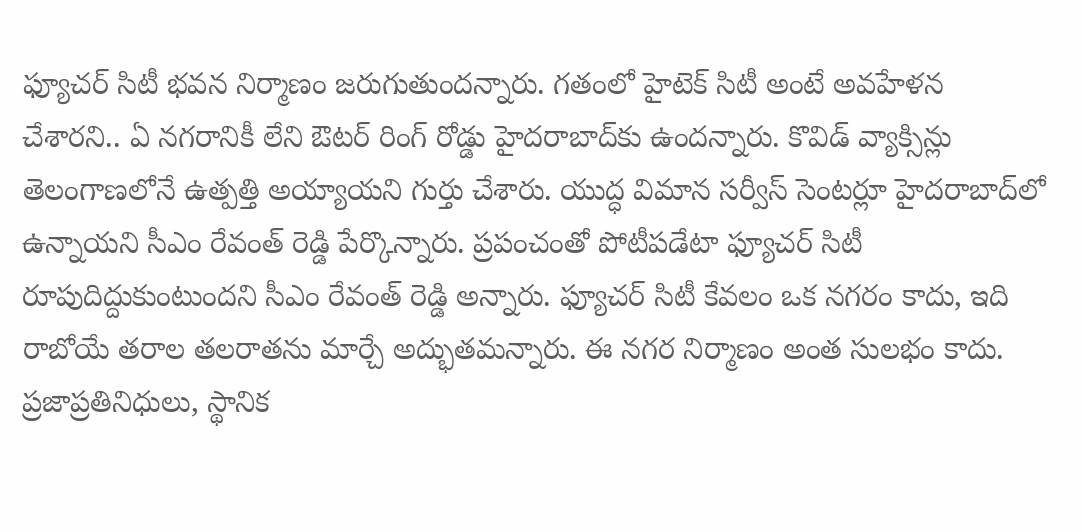ఫ్యూచర్ సిటీ భవన నిర్మాణం జరుగుతుందన్నారు. గతంలో హైటెక్ సిటీ అంటే అవహేళన చేశారని.. ఏ నగరానికీ లేని ఔటర్ రింగ్ రోడ్డు హైదరాబాద్‌కు ఉందన్నారు. కొవిడ్ వ్యాక్సిన్లు తెలంగాణలోనే ఉత్పత్తి అయ్యాయని గుర్తు చేశారు. యుద్ధ విమాన సర్వీస్ సెంటర్లూ హైదరాబాద్‌లో ఉన్నాయని సీఎం రేవంత్ రెడ్డి పేర్కొన్నారు. ప్రపంచంతో పోటీపడేటా ఫ్యూచర్ సిటీ రూపుదిద్దుకుంటుందని సీఎం రేవంత్ రెడ్డి అన్నారు. ఫ్యూచర్ సిటీ కేవలం ఒక నగరం కాదు, ఇది రాబోయే తరాల తలరాతను మార్చే అద్భుతమన్నారు. ఈ నగర నిర్మాణం అంత సులభం కాదు. ప్రజాప్రతినిధులు, స్థానిక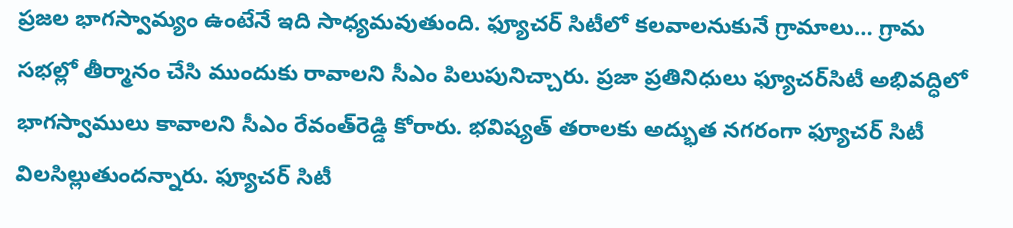ప్రజల భాగస్వామ్యం ఉంటేనే ఇది సాధ్యమవుతుంది. ఫ్యూచర్ సిటీలో కలవాలనుకునే గ్రామాలు… గ్రామ సభల్లో తీర్మానం చేసి ముందుకు రావాలని సీఎం పిలుపునిచ్చారు. ప్రజా ప్రతినిధులు ఫ్యూచర్‌సిటీ అభివద్ధిలో భాగస్వాములు కావాలని సీఎం రేవంత్‌రెడ్డి కోరారు. భవిష్యత్ తరాలకు అద్భుత నగరంగా ఫ్యూచర్ సిటీ విలసిల్లుతుందన్నారు. ఫ్యూచర్ సిటీ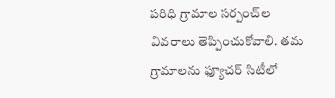పరిధి గ్రామాల సర్పంచ్‌ల వివరాలు తెప్పించుకోవాలి. తమ గ్రామాలను ఫ్యూచర్ సిటీలో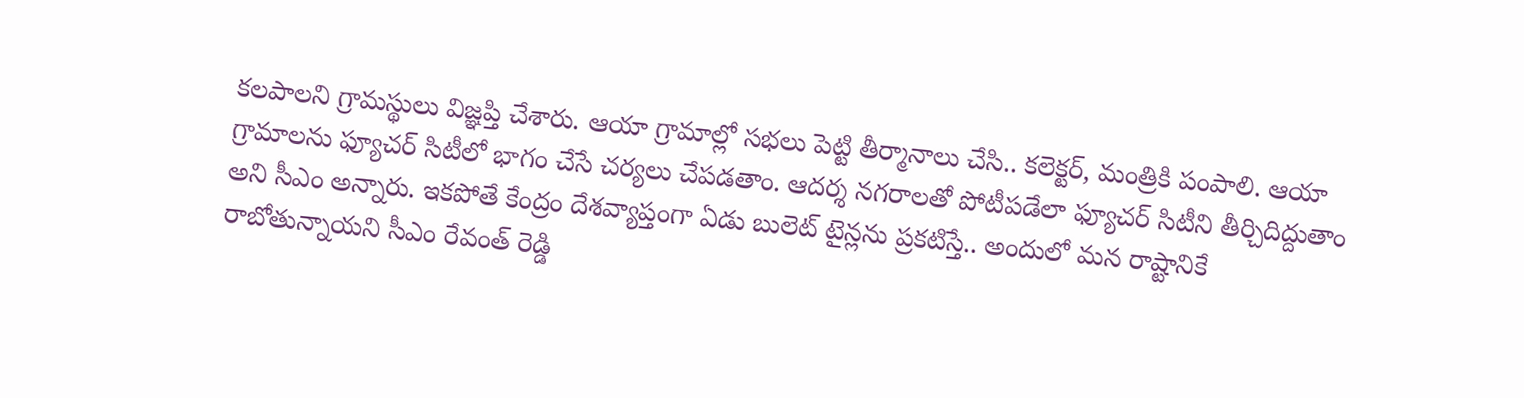కలపాలని గ్రామస్థులు విజ్ఞప్తి చేశారు. ఆయా గ్రామాల్లో సభలు పెట్టి తీర్మానాలు చేసి.. కలెక్టర్, మంత్రికి పంపాలి. ఆయా గ్రామాలను ఫ్యూచర్ సిటీలో భాగం చేసే చర్యలు చేపడతాం. ఆదర్శ నగరాలతో పోటీపడేలా ఫ్యూచర్ సిటీని తీర్చిదిద్దుతాం అని సీఎం అన్నారు. ఇకపోతే కేంద్రం దేశవ్యాప్తంగా ఏడు బులెట్ టైన్లను ప్రకటిస్తే.. అందులో మన రాష్టానికే రాబోతున్నాయని సీఎం రేవంత్ రెడ్డి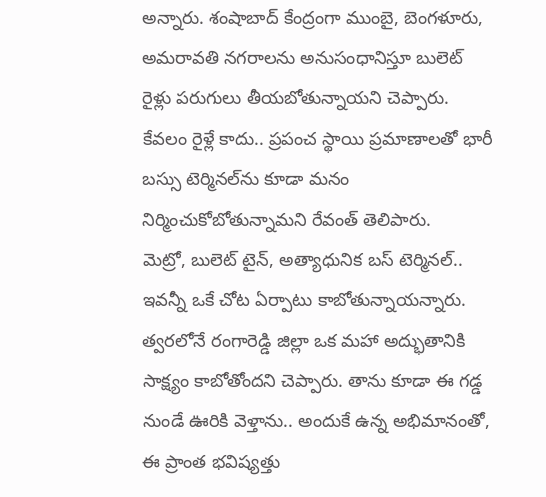అన్నారు. శంషాబాద్ కేంద్రంగా ముంబై, బెంగళూరు, అమరావతి నగరాలను అనుసంధానిస్తూ బులెట్ రైళ్లు పరుగులు తీయబోతున్నాయని చెప్పారు. కేవలం రైళ్లే కాదు.. ప్రపంచ స్థాయి ప్రమాణాలతో భారీ బస్సు టెర్మినల్‌ను కూడా మనం నిర్మించుకోబోతున్నామని రేవంత్ తెలిపారు.
మెట్రో, బులెట్ టైన్, అత్యాధునిక బస్ టెర్మినల్.. ఇవన్నీ ఒకే చోట ఏర్పాటు కాబోతున్నాయన్నారు. త్వరలోనే రంగారెడ్డి జిల్లా ఒక మహా అద్భుతానికి సాక్ష్యం కాబోతోందని చెప్పారు. తాను కూడా ఈ గడ్డ నుండే ఊరికి వెళ్తాను.. అందుకే ఉన్న అభిమానంతో, ఈ ప్రాంత భవిష్యత్తు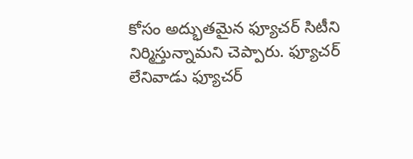కోసం అద్భుతమైన ఫ్యూచర్ సిటీని నిర్మిస్తున్నామని చెప్పారు. ఫ్యూచర్ లేనివాడు ఫ్యూచర్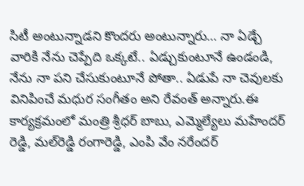సిటీ అంటున్నాడని కొందరు అంటున్నారు… నా ఏడ్చే వారికి నేను చెప్పేది ఒక్కటే.. ఏడ్చుకుంటూనే ఉండండి, నేను నా పని చేసుకుంటూనే పోతా.. ఏడుపే నా చెవులకు వినిపించే మధుర సంగీతం అని రేవంత్ అన్నారు.ఈ కార్యక్రమంలో మంత్రి శ్రీధర్ బాబు, ఎమ్మెల్యేలు మహేందర్ రెడ్డి, మల్‌రెడ్డి రంగారెడ్డి, ఎంపి వేం నరేందర్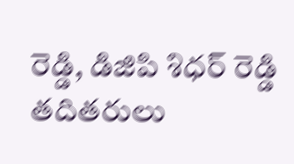రెడ్డి, డిజిపి శిధర్ రెడ్డి తదితరులు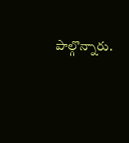పాల్గొన్నారు.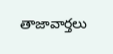తాజావార్తలు